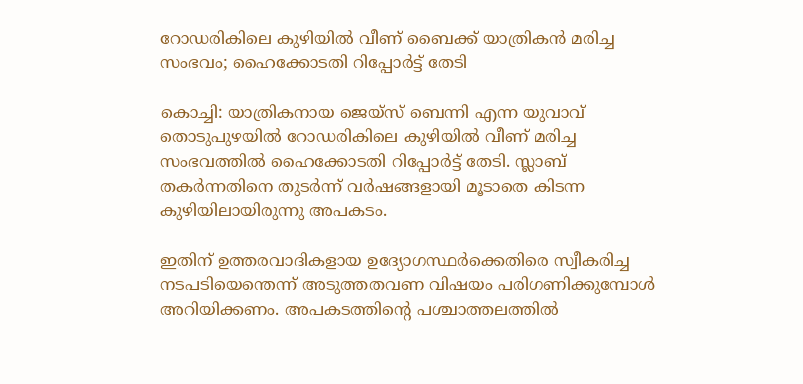റോഡരികിലെ കുഴിയില്‍ വീണ് ബൈക്ക് യാത്രികന്‍ മരിച്ച സംഭവം; ഹൈക്കോടതി റിപ്പോര്‍ട്ട് തേടി

കൊച്ചി: യാത്രികനായ ജെയ്‌സ് ബെന്നി എന്ന യുവാവ് തൊടുപുഴയില്‍ റോഡരികിലെ കുഴിയില്‍ വീണ് മരിച്ച സംഭവത്തില്‍ ഹൈക്കോടതി റിപ്പോര്‍ട്ട് തേടി. സ്ലാബ് തകര്‍ന്നതിനെ തുടര്‍ന്ന് വര്‍ഷങ്ങളായി മൂടാതെ കിടന്ന കുഴിയിലായിരുന്നു അപകടം.

ഇതിന് ഉത്തരവാദികളായ ഉദ്യോഗസ്ഥര്‍ക്കെതിരെ സ്വീകരിച്ച നടപടിയെന്തെന്ന് അടുത്തതവണ വിഷയം പരിഗണിക്കുമ്പോള്‍ അറിയിക്കണം. അപകടത്തിന്‍റെ പശ്ചാത്തലത്തില്‍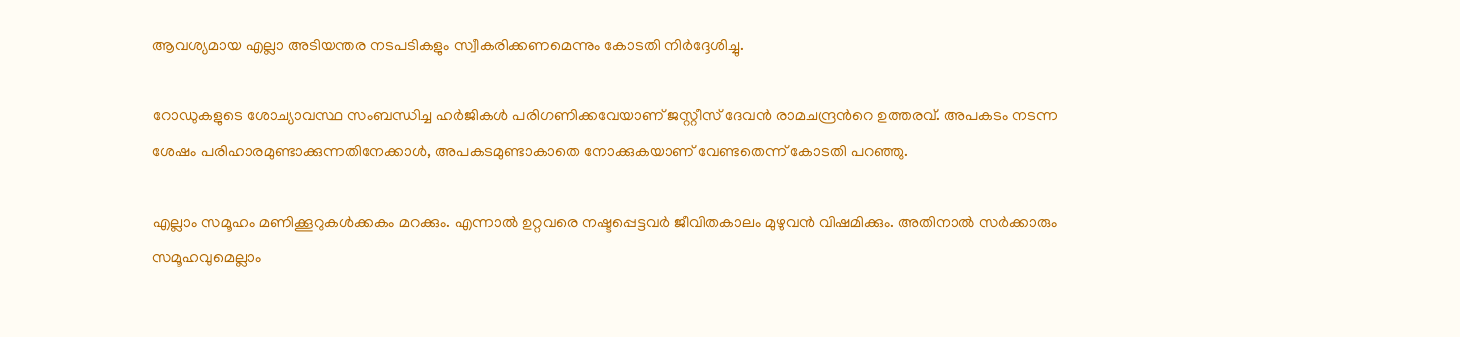ആവശ്യമായ എല്ലാ അടിയന്തര നടപടികളും സ്വീകരിക്കണമെന്നും കോടതി നിര്‍ദ്ദേശിച്ചു.

റോഡുകളുടെ ശോച്യാവസ്ഥ സംബന്ധിച്ച ഹര്‍ജികള്‍ പരിഗണിക്കവേയാണ് ജസ്റ്റീസ് ദേവന്‍ രാമചന്ദ്രന്‍റെ ഉത്തരവ്. അപകടം നടന്ന ശേഷം പരിഹാരമുണ്ടാക്കുന്നതിനേക്കാള്‍, അപകടമുണ്ടാകാതെ നോക്കുകയാണ് വേണ്ടതെന്ന് കോടതി പറഞ്ഞു.

എല്ലാം സമൂഹം മണിക്കൂറുകള്‍ക്കകം മറക്കും. എന്നാല്‍ ഉറ്റവരെ നഷ്ടപ്പെട്ടവര്‍ ജീവിതകാലം മുഴുവന്‍ വിഷമിക്കും. അതിനാല്‍ സര്‍ക്കാരും സമൂഹവുമെല്ലാം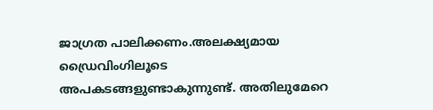ജാഗ്രത പാലിക്കണം.അലക്ഷ്യമായ ഡ്രൈവിംഗിലൂടെ അപകടങ്ങളുണ്ടാകുന്നുണ്ട്. അതിലുമേറെ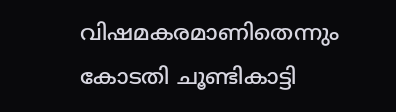വിഷമകരമാണിതെന്നും കോടതി ചൂണ്ടികാട്ടി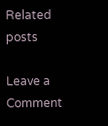Related posts

Leave a Comment